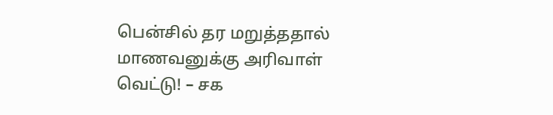பென்சில் தர மறுத்ததால் மாணவனுக்கு அரிவாள் வெட்டு! – சக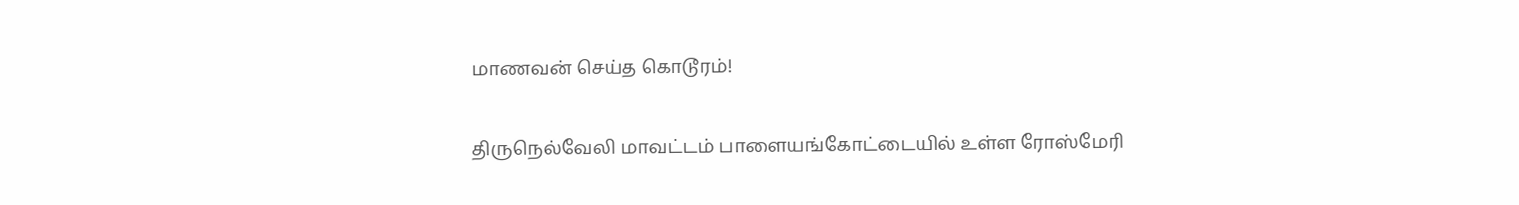மாணவன் செய்த கொடூரம்!

திருநெல்வேலி மாவட்டம் பாளையங்கோட்டையில் உள்ள ரோஸ்மேரி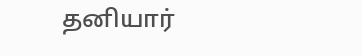தனியார்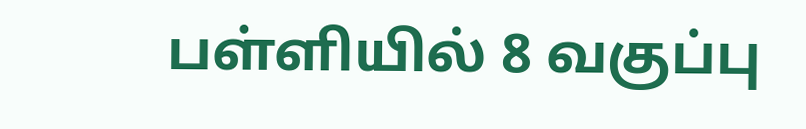பள்ளியில் 8 வகுப்பு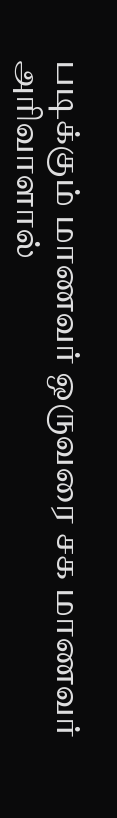படிக்கும் மாணவர் ஒருவரை சக மாணவர் அரிவாளால்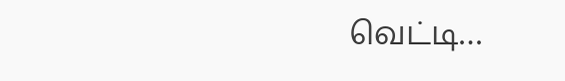வெட்டி…